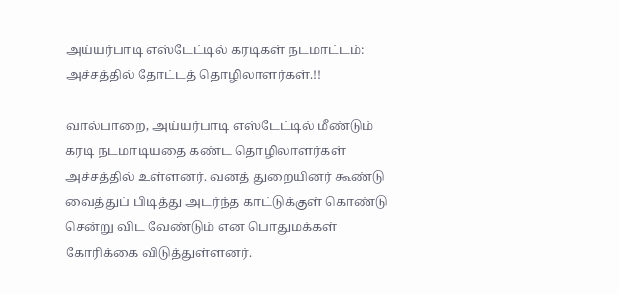அய்யர்பாடி எஸ்டேட்டில் கரடிகள் நடமாட்டம்: அச்சத்தில் தோட்டத் தொழிலாளர்கள்.!!

வால்பாறை, அய்யர்பாடி எஸ்டேட்டில் மீண்டும் கரடி நடமாடியதை கண்ட தொழிலாளர்கள் அச்சத்தில் உள்ளனர். வனத் துறையினர் கூண்டு வைத்துப் பிடித்து அடர்ந்த காட்டுக்குள் கொண்டு சென்று விட வேண்டும் என பொதுமக்கள் கோரிக்கை விடுத்துள்ளனர்.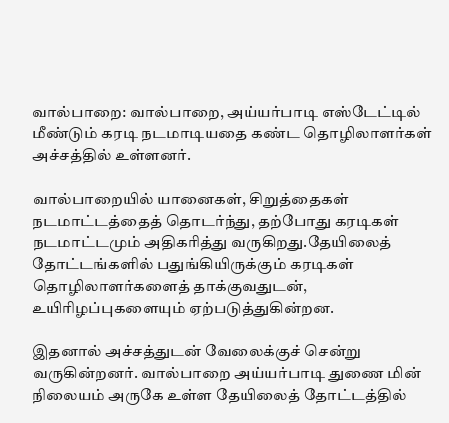வால்பாறை: வால்பாறை, அய்யர்பாடி எஸ்டேட்டில் மீண்டும் கரடி நடமாடியதை கண்ட தொழிலாளர்கள் அச்சத்தில் உள்ளனர்.

வால்பாறையில் யானைகள், சிறுத்தைகள் நடமாட்டத்தைத் தொடர்ந்து, தற்போது கரடிகள் நடமாட்டமும் அதிகரித்து வருகிறது.தேயிலைத் தோட்டங்களில் பதுங்கியிருக்கும் கரடிகள் தொழிலாளர்களைத் தாக்குவதுடன், உயிரிழப்புகளையும் ஏற்படுத்துகின்றன.

இதனால் அச்சத்துடன் வேலைக்குச் சென்று வருகின்றனர். வால்பாறை அய்யர்பாடி துணை மின் நிலையம் அருகே உள்ள தேயிலைத் தோட்டத்தில்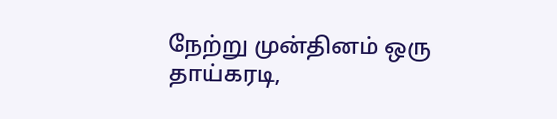நேற்று முன்தினம் ஒரு தாய்கரடி,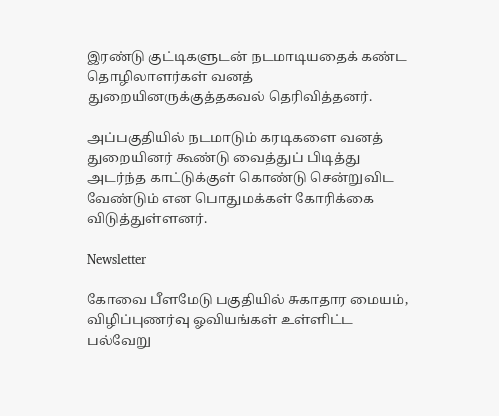இரண்டு குட்டிகளுடன் நடமாடியதைக் கண்ட தொழிலாளர்கள் வனத் துறையினருக்குத்தகவல் தெரிவித்தனர்.

அப்பகுதியில் நடமாடும் கரடிகளை வனத் துறையினர் கூண்டு வைத்துப் பிடித்து அடர்ந்த காட்டுக்குள் கொண்டு சென்றுவிட வேண்டும் என பொதுமக்கள் கோரிக்கை விடுத்துள்ளனர்.

Newsletter

கோவை பீளமேடு பகுதியில் சுகாதார மையம், விழிப்புணர்வு ஓவியங்கள் உள்ளிட்ட பல்வேறு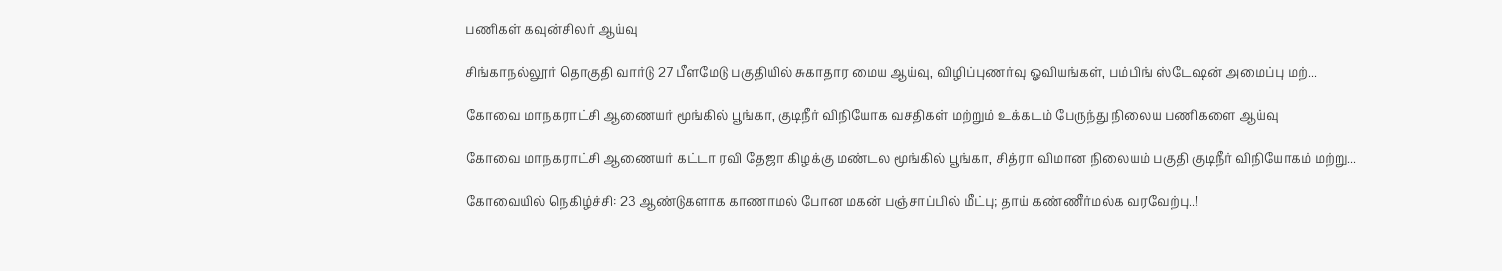பணிகள் கவுன்சிலர் ஆய்வு

சிங்காநல்லூர் தொகுதி வார்டு 27 பீளமேடு பகுதியில் சுகாதார மைய ஆய்வு, விழிப்புணர்வு ஓவியங்கள், பம்பிங் ஸ்டேஷன் அமைப்பு மற்...

கோவை மாநகராட்சி ஆணையர் மூங்கில் பூங்கா, குடிநீர் விநியோக வசதிகள் மற்றும் உக்கடம் பேருந்து நிலைய பணிகளை ஆய்வு

கோவை மாநகராட்சி ஆணையர் கட்டா ரவி தேஜா கிழக்கு மண்டல மூங்கில் பூங்கா, சித்ரா விமான நிலையம் பகுதி குடிநீர் விநியோகம் மற்று...

கோவையில் நெகிழ்ச்சி: 23 ஆண்டுகளாக காணாமல் போன மகன் பஞ்சாப்பில் மீட்பு; தாய் கண்ணீர்மல்க வரவேற்பு..!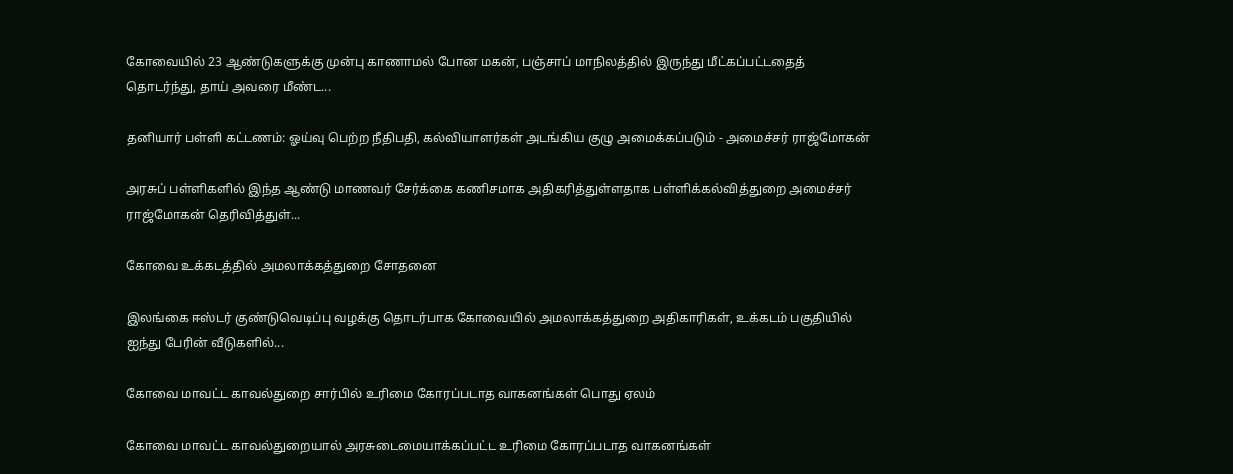கோவையில் 23 ஆண்டுகளுக்கு முன்பு காணாமல் போன மகன், பஞ்சாப் மாநிலத்தில் இருந்து மீட்கப்பட்டதைத் தொடர்ந்து, தாய் அவரை மீண்ட...

தனியார் பள்ளி கட்டணம்: ஓய்வு பெற்ற நீதிபதி, கல்வியாளர்கள் அடங்கிய குழு அமைக்கப்படும் - அமைச்சர் ராஜ்மோகன்

அரசுப் பள்ளிகளில் இந்த ஆண்டு மாணவர் சேர்க்கை கணிசமாக அதிகரித்துள்ளதாக பள்ளிக்கல்வித்துறை அமைச்சர் ராஜ்மோகன் தெரிவித்துள்...

கோவை உக்கடத்தில் அமலாக்கத்துறை சோதனை

இலங்கை ஈஸ்டர் குண்டுவெடிப்பு வழக்கு தொடர்பாக கோவையில் அமலாக்கத்துறை அதிகாரிகள், உக்கடம் பகுதியில் ஐந்து பேரின் வீடுகளில்...

கோவை மாவட்ட காவல்துறை சார்பில் உரிமை கோரப்படாத வாகனங்கள் பொது ஏலம்

கோவை மாவட்ட காவல்துறையால் அரசுடைமையாக்கப்பட்ட உரிமை கோரப்படாத வாகனங்கள்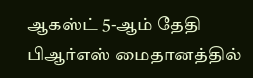ஆகஸ்ட் 5-ஆம் தேதி பிஆர்எஸ் மைதானத்தில்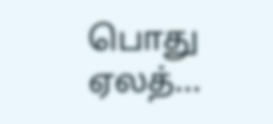பொது ஏலத்...